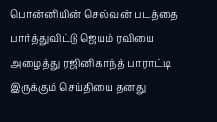பொன்னியின் செல்வன் படத்தை பார்த்துவிட்டு ஜெயம் ரவியை அழைத்து ரஜினிகாந்த் பாராட்டி இருக்கும் செய்தியை தனது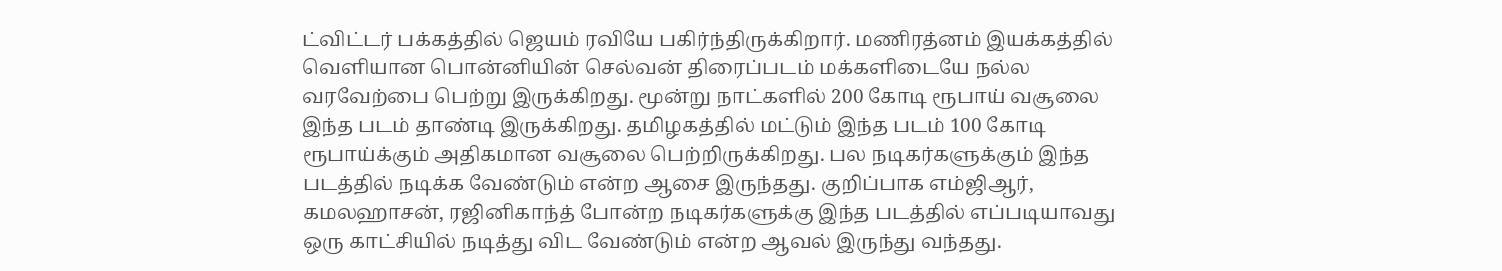ட்விட்டர் பக்கத்தில் ஜெயம் ரவியே பகிர்ந்திருக்கிறார். மணிரத்னம் இயக்கத்தில் வெளியான பொன்னியின் செல்வன் திரைப்படம் மக்களிடையே நல்ல வரவேற்பை பெற்று இருக்கிறது. மூன்று நாட்களில் 200 கோடி ரூபாய் வசூலை இந்த படம் தாண்டி இருக்கிறது. தமிழகத்தில் மட்டும் இந்த படம் 100 கோடி ரூபாய்க்கும் அதிகமான வசூலை பெற்றிருக்கிறது. பல நடிகர்களுக்கும் இந்த படத்தில் நடிக்க வேண்டும் என்ற ஆசை இருந்தது. குறிப்பாக எம்ஜிஆர், கமலஹாசன், ரஜினிகாந்த் போன்ற நடிகர்களுக்கு இந்த படத்தில் எப்படியாவது ஒரு காட்சியில் நடித்து விட வேண்டும் என்ற ஆவல் இருந்து வந்தது.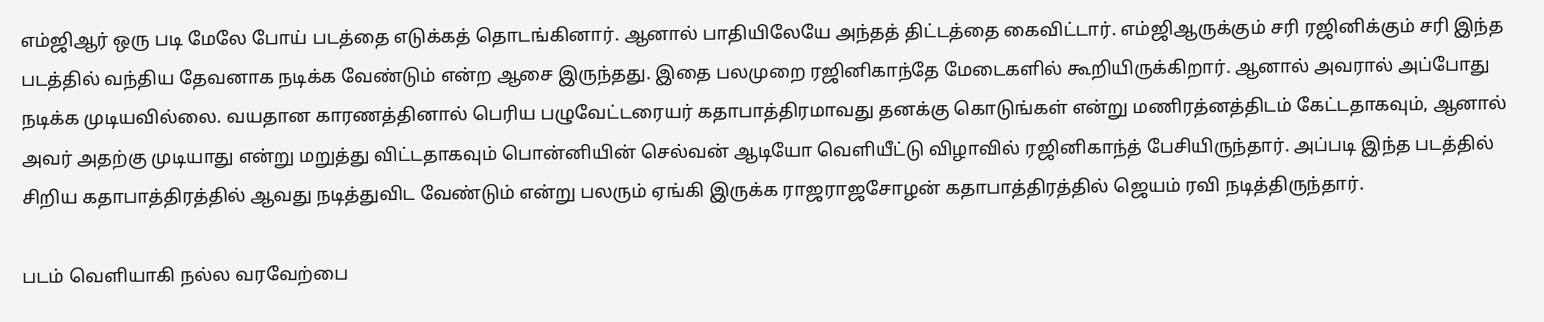எம்ஜிஆர் ஒரு படி மேலே போய் படத்தை எடுக்கத் தொடங்கினார். ஆனால் பாதியிலேயே அந்தத் திட்டத்தை கைவிட்டார். எம்ஜிஆருக்கும் சரி ரஜினிக்கும் சரி இந்த படத்தில் வந்திய தேவனாக நடிக்க வேண்டும் என்ற ஆசை இருந்தது. இதை பலமுறை ரஜினிகாந்தே மேடைகளில் கூறியிருக்கிறார். ஆனால் அவரால் அப்போது நடிக்க முடியவில்லை. வயதான காரணத்தினால் பெரிய பழுவேட்டரையர் கதாபாத்திரமாவது தனக்கு கொடுங்கள் என்று மணிரத்னத்திடம் கேட்டதாகவும், ஆனால் அவர் அதற்கு முடியாது என்று மறுத்து விட்டதாகவும் பொன்னியின் செல்வன் ஆடியோ வெளியீட்டு விழாவில் ரஜினிகாந்த் பேசியிருந்தார். அப்படி இந்த படத்தில் சிறிய கதாபாத்திரத்தில் ஆவது நடித்துவிட வேண்டும் என்று பலரும் ஏங்கி இருக்க ராஜராஜசோழன் கதாபாத்திரத்தில் ஜெயம் ரவி நடித்திருந்தார்.

படம் வெளியாகி நல்ல வரவேற்பை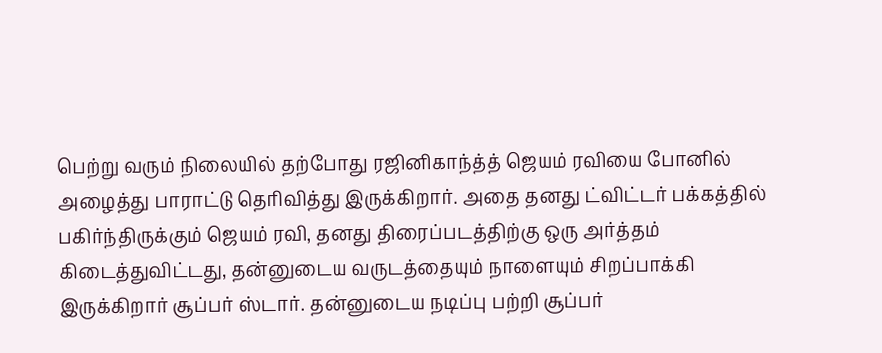பெற்று வரும் நிலையில் தற்போது ரஜினிகாந்த்த் ஜெயம் ரவியை போனில் அழைத்து பாராட்டு தெரிவித்து இருக்கிறார். அதை தனது ட்விட்டர் பக்கத்தில் பகிர்ந்திருக்கும் ஜெயம் ரவி, தனது திரைப்படத்திற்கு ஒரு அர்த்தம் கிடைத்துவிட்டது, தன்னுடைய வருடத்தையும் நாளையும் சிறப்பாக்கி இருக்கிறார் சூப்பர் ஸ்டார். தன்னுடைய நடிப்பு பற்றி சூப்பர்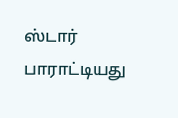ஸ்டார் பாராட்டியது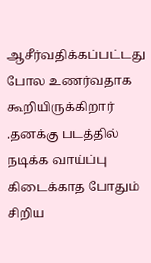ஆசீர்வதிக்கப்பட்டது போல உணர்வதாக கூறியிருக்கிறார் .தனக்கு படத்தில் நடிக்க வாய்ப்பு கிடைக்காத போதும் சிறிய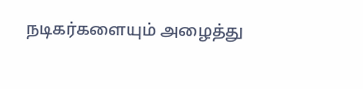நடிகர்களையும் அழைத்து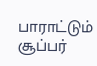பாராட்டும் சூப்பர்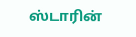ஸ்டாரின்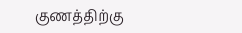குணத்திற்கு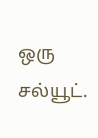ஒரு சல்யூட்.